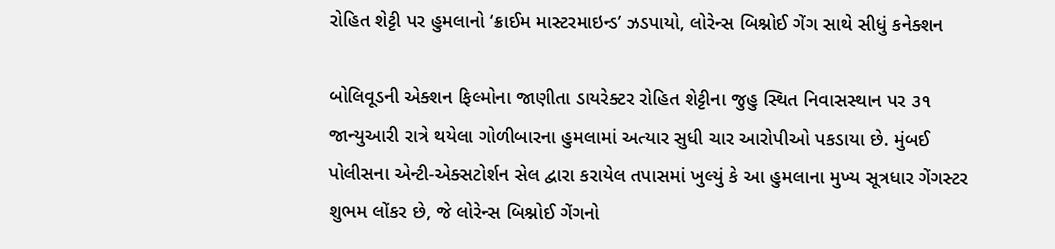રોહિત શેટ્ટી પર હુમલાનો ‘ક્રાઈમ માસ્ટરમાઇન્ડ’ ઝડપાયો, લોરેન્સ બિશ્નોઈ ગેંગ સાથે સીધું કનેક્શન

બોલિવૂડની એક્શન ફિલ્મોના જાણીતા ડાયરેક્ટર રોહિત શેટ્ટીના જુહુ સ્થિત નિવાસસ્થાન પર ૩૧ જાન્યુઆરી રાત્રે થયેલા ગોળીબારના હુમલામાં અત્યાર સુધી ચાર આરોપીઓ પકડાયા છે. મુંબઈ પોલીસના એન્ટી-એક્સટોર્શન સેલ દ્વારા કરાયેલ તપાસમાં ખુલ્યું કે આ હુમલાના મુખ્ય સૂત્રધાર ગેંગસ્ટર શુભમ લોંકર છે, જે લોરેન્સ બિશ્નોઈ ગેંગનો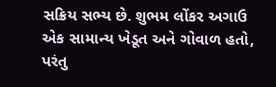સક્રિય સભ્ય છે. શુભમ લોંકર અગાઉ એક સામાન્ય ખેડૂત અને ગોવાળ હતો, પરંતુ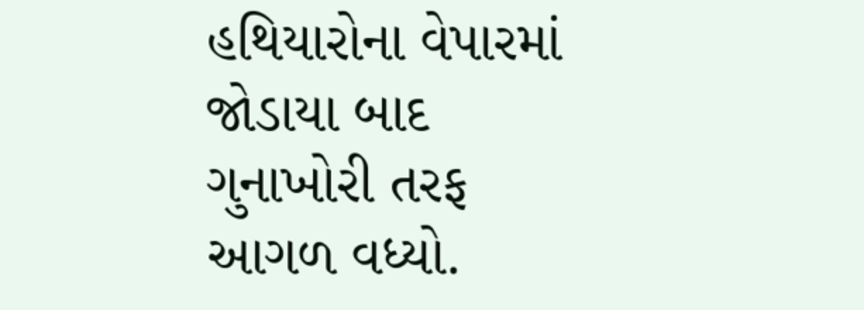હથિયારોના વેપારમાં જોડાયા બાદ ગુનાખોરી તરફ આગળ વધ્યો.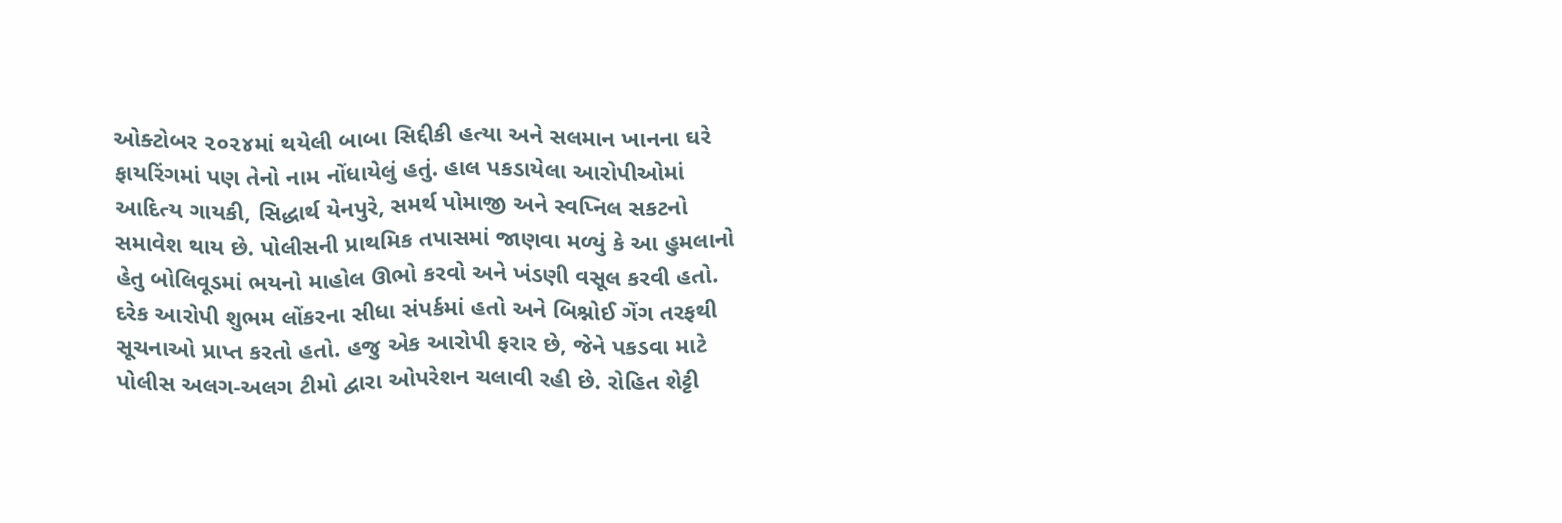ઓક્ટોબર ૨૦૨૪માં થયેલી બાબા સિદ્દીકી હત્યા અને સલમાન ખાનના ઘરે ફાયરિંગમાં પણ તેનો નામ નોંધાયેલું હતું. હાલ પકડાયેલા આરોપીઓમાં આદિત્ય ગાયકી, સિદ્ધાર્થ યેનપુરે, સમર્થ પોમાજી અને સ્વપ્નિલ સકટનો સમાવેશ થાય છે. પોલીસની પ્રાથમિક તપાસમાં જાણવા મળ્યું કે આ હુમલાનો હેતુ બોલિવૂડમાં ભયનો માહોલ ઊભો કરવો અને ખંડણી વસૂલ કરવી હતો. દરેક આરોપી શુભમ લોંકરના સીધા સંપર્કમાં હતો અને બિશ્નોઈ ગેંગ તરફથી સૂચનાઓ પ્રાપ્ત કરતો હતો. હજુ એક આરોપી ફરાર છે, જેને પકડવા માટે પોલીસ અલગ-અલગ ટીમો દ્વારા ઓપરેશન ચલાવી રહી છે. રોહિત શેટ્ટી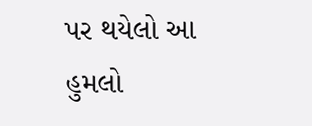પર થયેલો આ હુમલો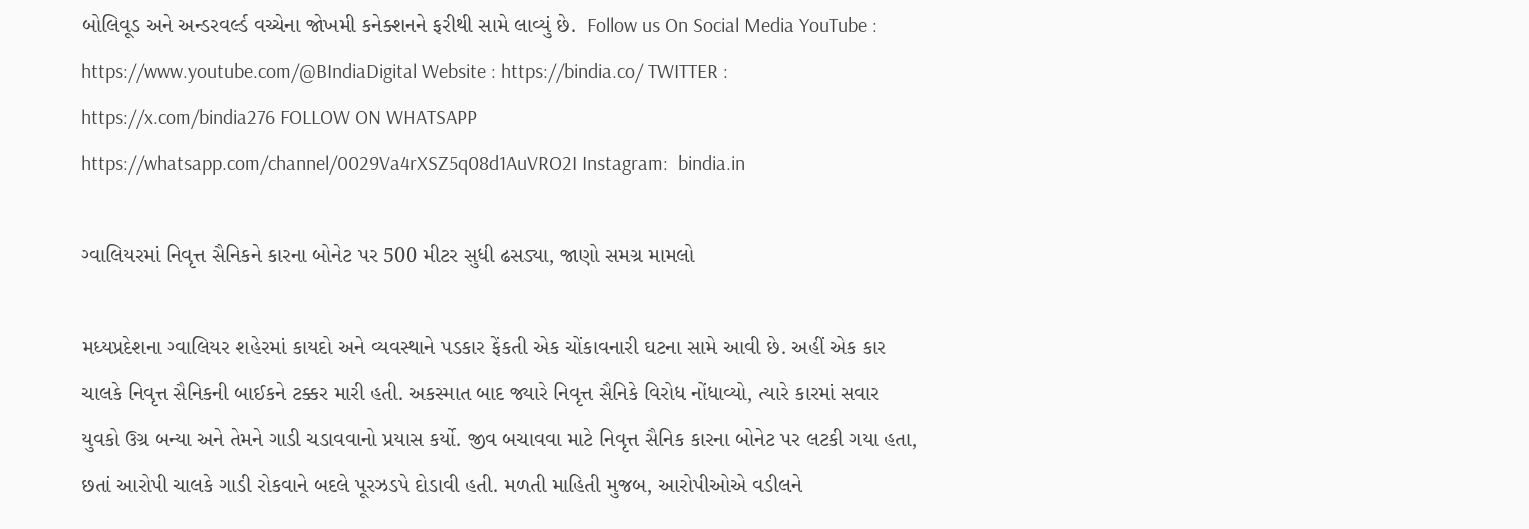બોલિવૂડ અને અન્ડરવર્લ્ડ વચ્ચેના જોખમી કનેક્શનને ફરીથી સામે લાવ્યું છે.  Follow us On Social Media YouTube : https://www.youtube.com/@BIndiaDigital Website : https://bindia.co/ TWITTER : https://x.com/bindia276 FOLLOW ON WHATSAPP  https://whatsapp.com/channel/0029Va4rXSZ5q08d1AuVRO2I Instagram:  bindia.in

ગ્વાલિયરમાં નિવૃત્ત સૈનિકને કારના બોનેટ પર 500 મીટર સુધી ઢસડ્યા, જાણો સમગ્ર મામલો

મધ્યપ્રદેશના ગ્વાલિયર શહેરમાં કાયદો અને વ્યવસ્થાને પડકાર ફેંકતી એક ચોંકાવનારી ઘટના સામે આવી છે. અહીં એક કાર ચાલકે નિવૃત્ત સૈનિકની બાઈકને ટક્કર મારી હતી. અકસ્માત બાદ જ્યારે નિવૃત્ત સૈનિકે વિરોધ નોંધાવ્યો, ત્યારે કારમાં સવાર યુવકો ઉગ્ર બન્યા અને તેમને ગાડી ચડાવવાનો પ્રયાસ કર્યો. જીવ બચાવવા માટે નિવૃત્ત સૈનિક કારના બોનેટ પર લટકી ગયા હતા, છતાં આરોપી ચાલકે ગાડી રોકવાને બદલે પૂરઝડપે દોડાવી હતી. મળતી માહિતી મુજબ, આરોપીઓએ વડીલને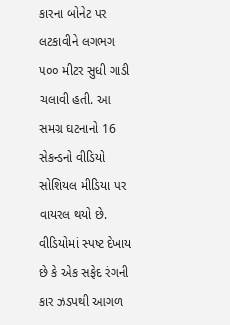કારના બોનેટ પર લટકાવીને લગભગ ૫૦૦ મીટર સુધી ગાડી ચલાવી હતી. આ સમગ્ર ઘટનાનો 16 સેકન્ડનો વીડિયો સોશિયલ મીડિયા પર વાયરલ થયો છે. વીડિયોમાં સ્પષ્ટ દેખાય છે કે એક સફેદ રંગની કાર ઝડપથી આગળ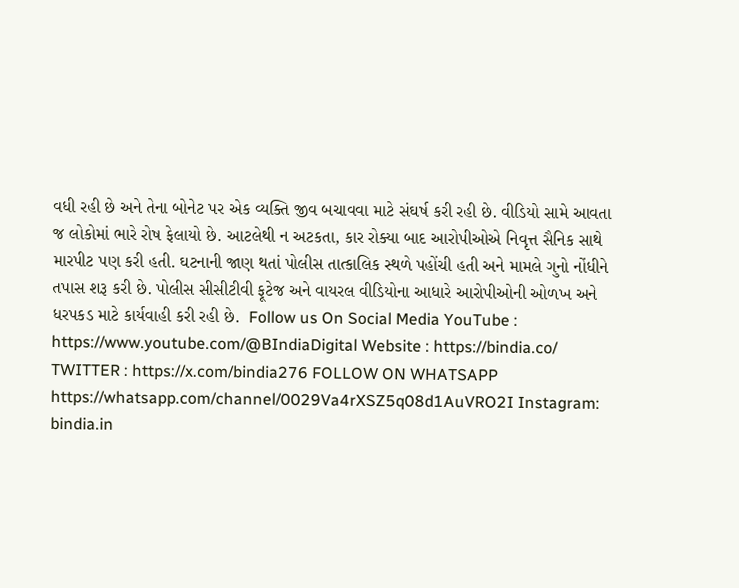વધી રહી છે અને તેના બોનેટ પર એક વ્યક્તિ જીવ બચાવવા માટે સંઘર્ષ કરી રહી છે. વીડિયો સામે આવતા જ લોકોમાં ભારે રોષ ફેલાયો છે. આટલેથી ન અટકતા, કાર રોક્યા બાદ આરોપીઓએ નિવૃત્ત સૈનિક સાથે મારપીટ પણ કરી હતી. ઘટનાની જાણ થતાં પોલીસ તાત્કાલિક સ્થળે પહોંચી હતી અને મામલે ગુનો નોંધીને તપાસ શરૂ કરી છે. પોલીસ સીસીટીવી ફૂટેજ અને વાયરલ વીડિયોના આધારે આરોપીઓની ઓળખ અને ધરપકડ માટે કાર્યવાહી કરી રહી છે.  Follow us On Social Media YouTube : https://www.youtube.com/@BIndiaDigital Website : https://bindia.co/ TWITTER : https://x.com/bindia276 FOLLOW ON WHATSAPP  https://whatsapp.com/channel/0029Va4rXSZ5q08d1AuVRO2I Instagram:  bindia.in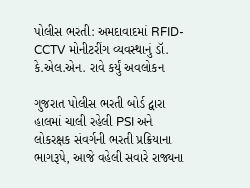પોલીસ ભરતી: અમદાવાદમાં RFID-CCTV મોનીટરીંગ વ્યવસ્થાનું ડૉ. કે.એલ.એન. રાવે કર્યું અવલોકન

ગુજરાત પોલીસ ભરતી બોર્ડ દ્વારા હાલમાં ચાલી રહેલી PSI અને લોકરક્ષક સંવર્ગની ભરતી પ્રક્રિયાના ભાગરૂપે, આજે વહેલી સવારે રાજ્યના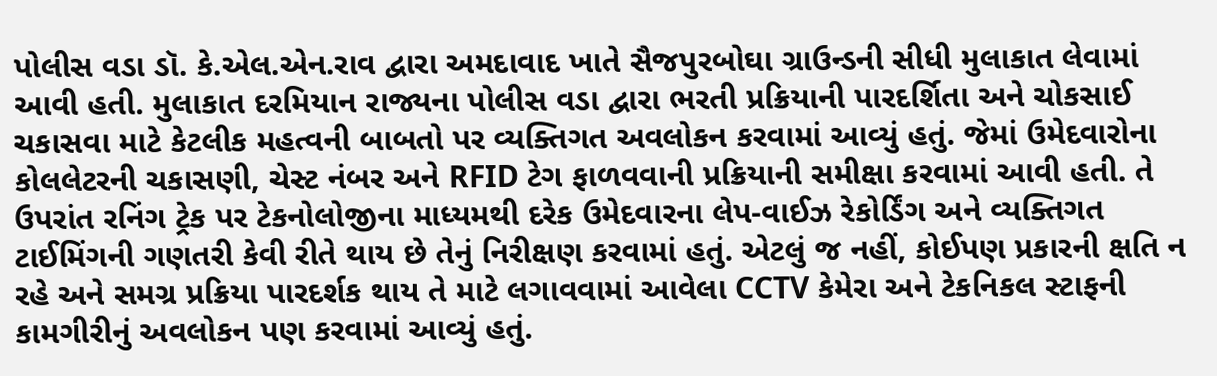પોલીસ વડા ડૉ. કે.એલ.એન.રાવ દ્વારા અમદાવાદ ખાતે સૈજપુરબોઘા ગ્રાઉન્ડની સીધી મુલાકાત લેવામાં આવી હતી. મુલાકાત દરમિયાન રાજ્યના પોલીસ વડા દ્વારા ભરતી પ્રક્રિયાની પારદર્શિતા અને ચોકસાઈ ચકાસવા માટે કેટલીક મહત્વની બાબતો પર વ્યક્તિગત અવલોકન કરવામાં આવ્યું હતું. જેમાં ઉમેદવારોના કોલલેટરની ચકાસણી, ચેસ્ટ નંબર અને RFID ટેગ ફાળવવાની પ્રક્રિયાની સમીક્ષા કરવામાં આવી હતી. તે ઉપરાંત રનિંગ ટ્રેક પર ટેકનોલોજીના માધ્યમથી દરેક ઉમેદવારના લેપ-વાઈઝ રેકોર્ડિંગ અને વ્યક્તિગત ટાઈમિંગની ગણતરી કેવી રીતે થાય છે તેનું નિરીક્ષણ કરવામાં હતું. એટલું જ નહીં, કોઈપણ પ્રકારની ક્ષતિ ન રહે અને સમગ્ર પ્રક્રિયા પારદર્શક થાય તે માટે લગાવવામાં આવેલા CCTV કેમેરા અને ટેકનિકલ સ્ટાફની કામગીરીનું અવલોકન પણ કરવામાં આવ્યું હતું.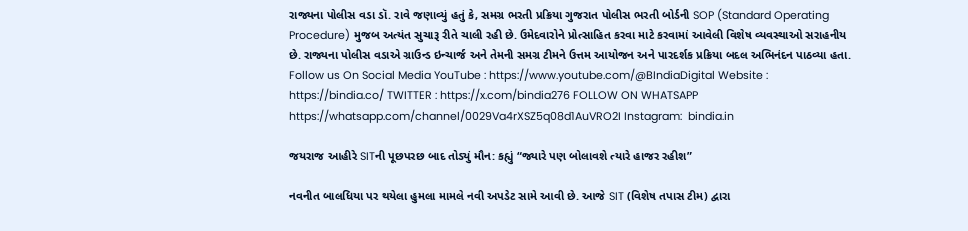રાજ્યના પોલીસ વડા ડૉ. રાવે જણાવ્યું હતું કે, સમગ્ર ભરતી પ્રક્રિયા ગુજરાત પોલીસ ભરતી બોર્ડની SOP (Standard Operating Procedure) મુજબ અત્યંત સુચારૂ રીતે ચાલી રહી છે. ઉમેદવારોને પ્રોત્સાહિત કરવા માટે કરવામાં આવેલી વિશેષ વ્યવસ્થાઓ સરાહનીય છે. રાજ્યના પોલીસ વડાએ ગ્રાઉન્ડ ઇન્ચાર્જ અને તેમની સમગ્ર ટીમને ઉત્તમ આયોજન અને પારદર્શક પ્રક્રિયા બદલ અભિનંદન પાઠવ્યા હતા.  Follow us On Social Media YouTube : https://www.youtube.com/@BIndiaDigital Website : https://bindia.co/ TWITTER : https://x.com/bindia276 FOLLOW ON WHATSAPP  https://whatsapp.com/channel/0029Va4rXSZ5q08d1AuVRO2I Instagram:  bindia.in

જયરાજ આહીરે SITની પૂછપરછ બાદ તોડ્યું મૌન: કહ્યું “જ્યારે પણ બોલાવશે ત્યારે હાજર રહીશ”

નવનીત બાલધિયા પર થયેલા હુમલા મામલે નવી અપડેટ સામે આવી છે. આજે SIT (વિશેષ તપાસ ટીમ) દ્વારા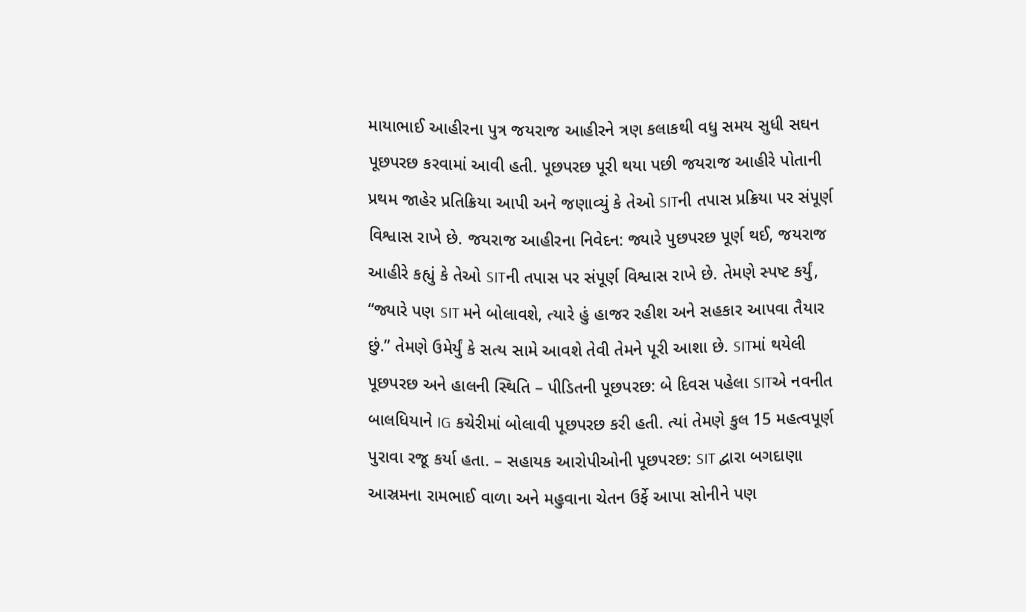માયાભાઈ આહીરના પુત્ર જયરાજ આહીરને ત્રણ કલાકથી વધુ સમય સુધી સઘન પૂછપરછ કરવામાં આવી હતી. પૂછપરછ પૂરી થયા પછી જયરાજ આહીરે પોતાની પ્રથમ જાહેર પ્રતિક્રિયા આપી અને જણાવ્યું કે તેઓ SITની તપાસ પ્રક્રિયા પર સંપૂર્ણ વિશ્વાસ રાખે છે. જયરાજ આહીરના નિવેદન: જ્યારે પુછપરછ પૂર્ણ થઈ, જયરાજ આહીરે કહ્યું કે તેઓ SITની તપાસ પર સંપૂર્ણ વિશ્વાસ રાખે છે. તેમણે સ્પષ્ટ કર્યું, “જ્યારે પણ SIT મને બોલાવશે, ત્યારે હું હાજર રહીશ અને સહકાર આપવા તૈયાર છું.” તેમણે ઉમેર્યું કે સત્ય સામે આવશે તેવી તેમને પૂરી આશા છે. SITમાં થયેલી પૂછપરછ અને હાલની સ્થિતિ – પીડિતની પૂછપરછ: બે દિવસ પહેલા SITએ નવનીત બાલધિયાને IG કચેરીમાં બોલાવી પૂછપરછ કરી હતી. ત્યાં તેમણે કુલ 15 મહત્વપૂર્ણ પુરાવા રજૂ કર્યા હતા. – સહાયક આરોપીઓની પૂછપરછ: SIT દ્વારા બગદાણા આસ્રમના રામભાઈ વાળા અને મહુવાના ચેતન ઉર્ફે આપા સોનીને પણ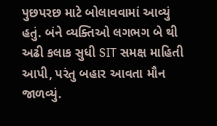પુછપરછ માટે બોલાવવામાં આવ્યું હતું. બંને વ્યક્તિઓ લગભગ બે થી અઢી કલાક સુધી SIT સમક્ષ માહિતી આપી, પરંતુ બહાર આવતા મૌન જાળવ્યું.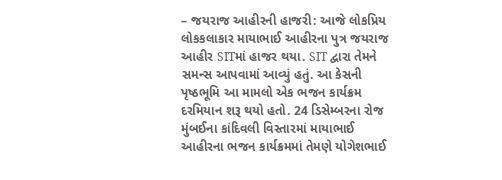– જયરાજ આહીરની હાજરી: આજે લોકપ્રિય લોકકલાકાર માયાભાઈ આહીરના પુત્ર જયરાજ આહીર SITમાં હાજર થયા. SIT દ્વારા તેમને સમન્સ આપવામાં આવ્યું હતું. આ કેસની પૃષ્ઠભૂમિ આ મામલો એક ભજન કાર્યક્રમ દરમિયાન શરૂ થયો હતો. 24 ડિસેમ્બરના રોજ મુંબઈના કાંદિવલી વિસ્તારમાં માયાભાઈ આહીરના ભજન કાર્યક્રમમાં તેમણે યોગેશભાઈ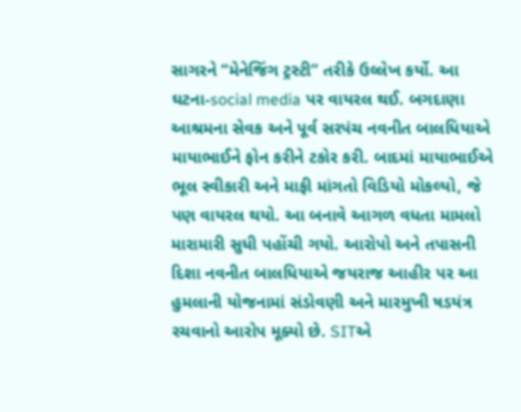સાગરને “મેનેજિંગ ટ્રસ્ટી” તરીકે ઉલ્લેખ કર્યો. આ ઘટના-social media પર વાયરલ થઈ. બગદાણા આશ્રમના સેવક અને પૂર્વ સરપંચ નવનીત બાલધિયાએ માયાભાઈને ફોન કરીને ટકોર કરી. બાદમાં માયાભાઈએ ભૂલ સ્વીકારી અને માફી માંગતો વિડિયો મોકલ્યો, જે પણ વાયરલ થયો. આ બનાવે આગળ વધતા મામલો મારામારી સુધી પહોંચી ગયો. આરોપો અને તપાસની દિશા નવનીત બાલધિયાએ જયરાજ આહીર પર આ હુમલાની યોજનામાં સંડોવણી અને મારમુખી ષડયંત્ર રચવાનો આરોપ મૂક્યો છે. SITએ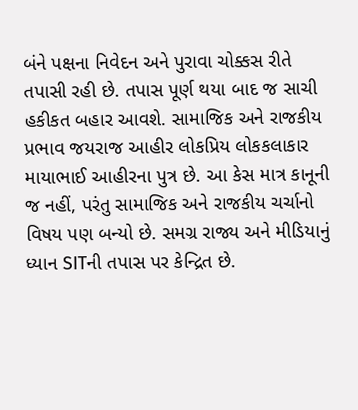બંને પક્ષના નિવેદન અને પુરાવા ચોક્કસ રીતે તપાસી રહી છે. તપાસ પૂર્ણ થયા બાદ જ સાચી હકીકત બહાર આવશે. સામાજિક અને રાજકીય પ્રભાવ જયરાજ આહીર લોકપ્રિય લોકકલાકાર માયાભાઈ આહીરના પુત્ર છે. આ કેસ માત્ર કાનૂની જ નહીં, પરંતુ સામાજિક અને રાજકીય ચર્ચાનો વિષય પણ બન્યો છે. સમગ્ર રાજ્ય અને મીડિયાનું ધ્યાન SITની તપાસ પર કેન્દ્રિત છે.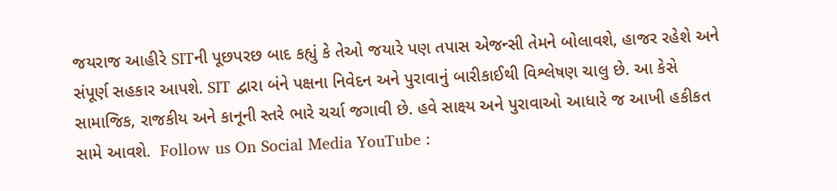જયરાજ આહીરે SITની પૂછપરછ બાદ કહ્યું કે તેઓ જયારે પણ તપાસ એજન્સી તેમને બોલાવશે, હાજર રહેશે અને સંપૂર્ણ સહકાર આપશે. SIT દ્વારા બંને પક્ષના નિવેદન અને પુરાવાનું બારીકાઈથી વિશ્લેષણ ચાલુ છે. આ કેસે સામાજિક, રાજકીય અને કાનૂની સ્તરે ભારે ચર્ચા જગાવી છે. હવે સાક્ષ્ય અને પુરાવાઓ આધારે જ આખી હકીકત સામે આવશે.  Follow us On Social Media YouTube :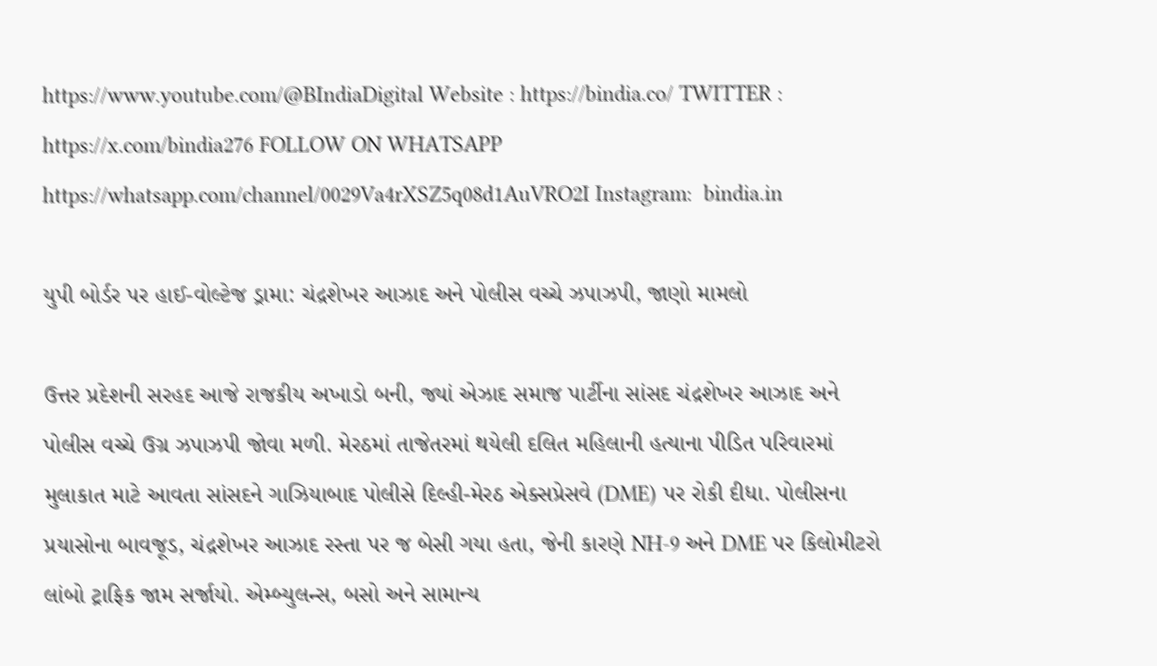https://www.youtube.com/@BIndiaDigital Website : https://bindia.co/ TWITTER : https://x.com/bindia276 FOLLOW ON WHATSAPP  https://whatsapp.com/channel/0029Va4rXSZ5q08d1AuVRO2I Instagram:  bindia.in

યુપી બોર્ડર પર હાઈ-વોલ્ટેજ ડ્રામા: ચંદ્રશેખર આઝાદ અને પોલીસ વચ્ચે ઝપાઝપી, જાણો મામલો

ઉત્તર પ્રદેશની સરહદ આજે રાજકીય અખાડો બની, જ્યાં એઝાદ સમાજ પાર્ટીના સાંસદ ચંદ્રશેખર આઝાદ અને પોલીસ વચ્ચે ઉગ્ર ઝપાઝપી જોવા મળી. મેરઠમાં તાજેતરમાં થયેલી દલિત મહિલાની હત્યાના પીડિત પરિવારમાં મુલાકાત માટે આવતા સાંસદને ગાઝિયાબાદ પોલીસે દિલ્હી-મેરઠ એક્સપ્રેસવે (DME) પર રોકી દીધા. પોલીસના પ્રયાસોના બાવજૂડ, ચંદ્રશેખર આઝાદ રસ્તા પર જ બેસી ગયા હતા, જેની કારણે NH-9 અને DME પર કિલોમીટરો લાંબો ટ્રાફિક જામ સર્જાયો. એમ્બ્યુલન્સ, બસો અને સામાન્ય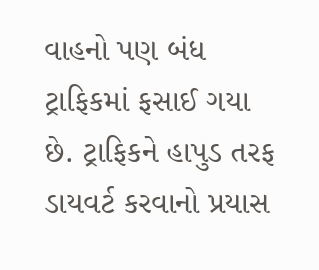વાહનો પણ બંધ ટ્રાફિકમાં ફસાઈ ગયા છે. ટ્રાફિકને હાપુડ તરફ ડાયવર્ટ કરવાનો પ્રયાસ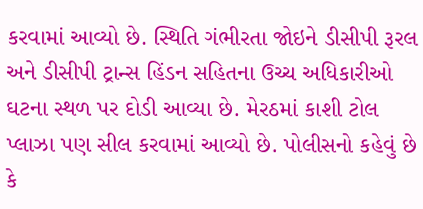કરવામાં આવ્યો છે. સ્થિતિ ગંભીરતા જોઇને ડીસીપી રૂરલ અને ડીસીપી ટ્રાન્સ હિંડન સહિતના ઉચ્ચ અધિકારીઓ ઘટના સ્થળ પર દોડી આવ્યા છે. મેરઠમાં કાશી ટોલ પ્લાઝા પણ સીલ કરવામાં આવ્યો છે. પોલીસનો કહેવું છે કે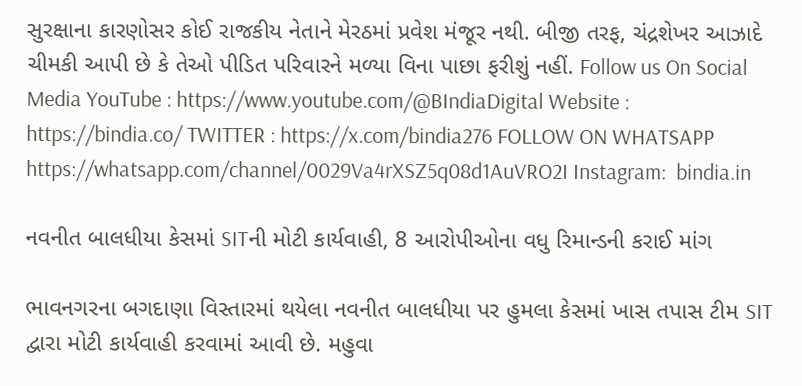સુરક્ષાના કારણોસર કોઈ રાજકીય નેતાને મેરઠમાં પ્રવેશ મંજૂર નથી. બીજી તરફ, ચંદ્રશેખર આઝાદે ચીમકી આપી છે કે તેઓ પીડિત પરિવારને મળ્યા વિના પાછા ફરીશું નહીં. Follow us On Social Media YouTube : https://www.youtube.com/@BIndiaDigital Website : https://bindia.co/ TWITTER : https://x.com/bindia276 FOLLOW ON WHATSAPP  https://whatsapp.com/channel/0029Va4rXSZ5q08d1AuVRO2I Instagram:  bindia.in

નવનીત બાલધીયા કેસમાં SITની મોટી કાર્યવાહી, 8 આરોપીઓના વધુ રિમાન્ડની કરાઈ માંગ

ભાવનગરના બગદાણા વિસ્તારમાં થયેલા નવનીત બાલધીયા પર હુમલા કેસમાં ખાસ તપાસ ટીમ SIT દ્વારા મોટી કાર્યવાહી કરવામાં આવી છે. મહુવા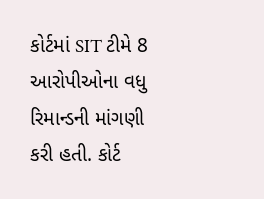કોર્ટમાં SIT ટીમે 8 આરોપીઓના વધુ રિમાન્ડની માંગણી કરી હતી. કોર્ટ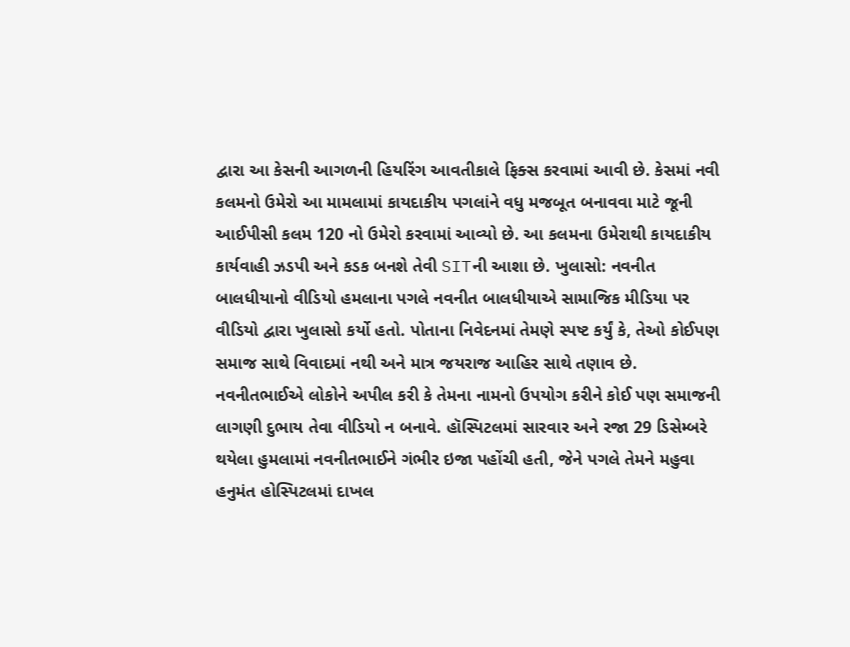દ્વારા આ કેસની આગળની હિયરિંગ આવતીકાલે ફિક્સ કરવામાં આવી છે. કેસમાં નવી કલમનો ઉમેરો આ મામલામાં કાયદાકીય પગલાંને વધુ મજબૂત બનાવવા માટે જૂની આઈપીસી કલમ 120 નો ઉમેરો કરવામાં આવ્યો છે. આ કલમના ઉમેરાથી કાયદાકીય કાર્યવાહી ઝડપી અને કડક બનશે તેવી SITની આશા છે. ખુલાસો: નવનીત બાલધીયાનો વીડિયો હમલાના પગલે નવનીત બાલધીયાએ સામાજિક મીડિયા પર વીડિયો દ્વારા ખુલાસો કર્યો હતો. પોતાના નિવેદનમાં તેમણે સ્પષ્ટ કર્યું કે, તેઓ કોઈપણ સમાજ સાથે વિવાદમાં નથી અને માત્ર જયરાજ આહિર સાથે તણાવ છે. નવનીતભાઈએ લોકોને અપીલ કરી કે તેમના નામનો ઉપયોગ કરીને કોઈ પણ સમાજની લાગણી દુભાય તેવા વીડિયો ન બનાવે. હૉસ્પિટલમાં સારવાર અને રજા 29 ડિસેમ્બરે થયેલા હુમલામાં નવનીતભાઈને ગંભીર ઇજા પહોંચી હતી, જેને પગલે તેમને મહુવા હનુમંત હોસ્પિટલમાં દાખલ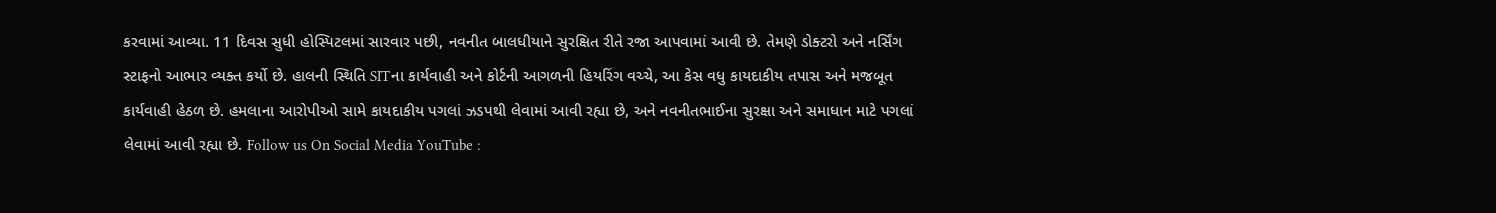કરવામાં આવ્યા. 11 દિવસ સુધી હોસ્પિટલમાં સારવાર પછી, નવનીત બાલધીયાને સુરક્ષિત રીતે રજા આપવામાં આવી છે. તેમણે ડોક્ટરો અને નર્સિંગ સ્ટાફનો આભાર વ્યક્ત કર્યો છે. હાલની સ્થિતિ SITના કાર્યવાહી અને કોર્ટની આગળની હિયરિંગ વચ્ચે, આ કેસ વધુ કાયદાકીય તપાસ અને મજબૂત કાર્યવાહી હેઠળ છે. હમલાના આરોપીઓ સામે કાયદાકીય પગલાં ઝડપથી લેવામાં આવી રહ્યા છે, અને નવનીતભાઈના સુરક્ષા અને સમાધાન માટે પગલાં લેવામાં આવી રહ્યા છે. Follow us On Social Media YouTube :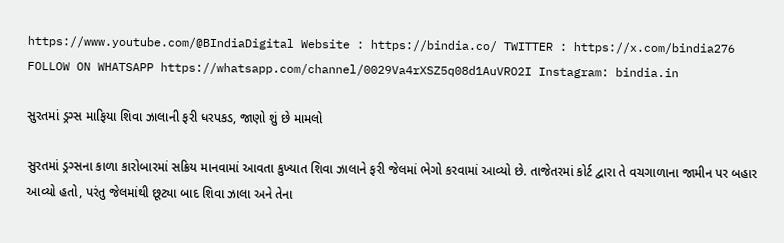https://www.youtube.com/@BIndiaDigital Website : https://bindia.co/ TWITTER : https://x.com/bindia276 FOLLOW ON WHATSAPP https://whatsapp.com/channel/0029Va4rXSZ5q08d1AuVRO2I Instagram: bindia.in

સુરતમાં ડ્રગ્સ માફિયા શિવા ઝાલાની ફરી ધરપકડ, જાણો શું છે મામલો

સુરતમાં ડ્રગ્સના કાળા કારોબારમાં સક્રિય માનવામાં આવતા કુખ્યાત શિવા ઝાલાને ફરી જેલમાં ભેગો કરવામાં આવ્યો છે. તાજેતરમાં કોર્ટ દ્વારા તે વચગાળાના જામીન પર બહાર આવ્યો હતો, પરંતુ જેલમાંથી છૂટ્યા બાદ શિવા ઝાલા અને તેના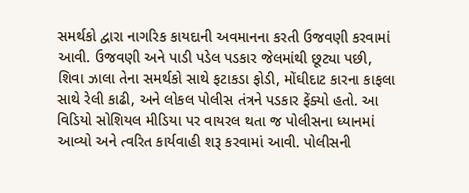સમર્થકો દ્વારા નાગરિક કાયદાની અવમાનના કરતી ઉજવણી કરવામાં આવી. ઉજવણી અને પાડી પડેલ પડકાર જેલમાંથી છૂટ્યા પછી, શિવા ઝાલા તેના સમર્થકો સાથે ફટાકડા ફોડી, મોંઘીદાટ કારના કાફલા સાથે રેલી કાઢી, અને લોકલ પોલીસ તંત્રને પડકાર ફેંક્યો હતો. આ વિડિયો સોશિયલ મીડિયા પર વાયરલ થતા જ પોલીસના ધ્યાનમાં આવ્યો અને ત્વરિત કાર્યવાહી શરૂ કરવામાં આવી. પોલીસની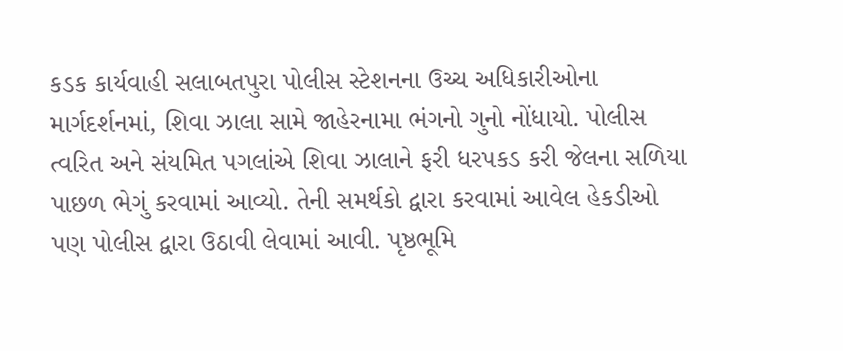કડક કાર્યવાહી સલાબતપુરા પોલીસ સ્ટેશનના ઉચ્ચ અધિકારીઓના માર્ગદર્શનમાં, શિવા ઝાલા સામે જાહેરનામા ભંગનો ગુનો નોંધાયો. પોલીસ ત્વરિત અને સંયમિત પગલાંએ શિવા ઝાલાને ફરી ધરપકડ કરી જેલના સળિયા પાછળ ભેગું કરવામાં આવ્યો. તેની સમર્થકો દ્વારા કરવામાં આવેલ હેકડીઓ પણ પોલીસ દ્વારા ઉઠાવી લેવામાં આવી. પૃષ્ઠભૂમિ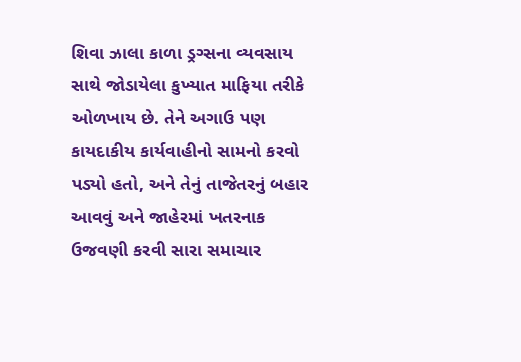શિવા ઝાલા કાળા ડ્રગ્સના વ્યવસાય સાથે જોડાયેલા કુખ્યાત માફિયા તરીકે ઓળખાય છે. તેને અગાઉ પણ કાયદાકીય કાર્યવાહીનો સામનો કરવો પડ્યો હતો, અને તેનું તાજેતરનું બહાર આવવું અને જાહેરમાં ખતરનાક ઉજવણી કરવી સારા સમાચાર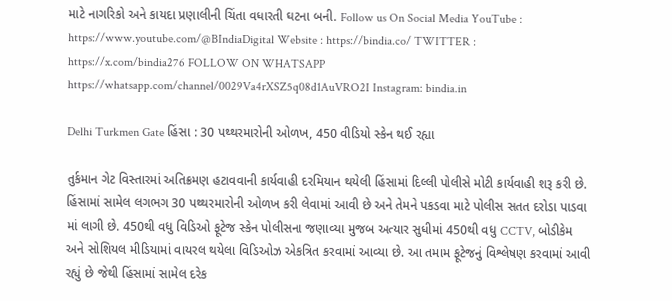માટે નાગરિકો અને કાયદા પ્રણાલીની ચિંતા વધારતી ઘટના બની. Follow us On Social Media YouTube : https://www.youtube.com/@BIndiaDigital Website : https://bindia.co/ TWITTER : https://x.com/bindia276 FOLLOW ON WHATSAPP https://whatsapp.com/channel/0029Va4rXSZ5q08d1AuVRO2I Instagram: bindia.in

Delhi Turkmen Gate હિંસા : 30 પથ્થરમારોની ઓળખ, 450 વીડિયો સ્કેન થઈ રહ્યા

તુર્કમાન ગેટ વિસ્તારમાં અતિક્રમણ હટાવવાની કાર્યવાહી દરમિયાન થયેલી હિંસામાં દિલ્લી પોલીસે મોટી કાર્યવાહી શરૂ કરી છે. હિંસામાં સામેલ લગભગ 30 પથ્થરમારોની ઓળખ કરી લેવામાં આવી છે અને તેમને પકડવા માટે પોલીસ સતત દરોડા પાડવા માં લાગી છે. 450થી વધુ વિડિઓ ફૂટેજ સ્કેન પોલીસના જણાવ્યા મુજબ અત્યાર સુધીમાં 450થી વધુ CCTV, બોડીકેમ અને સોશિયલ મીડિયામાં વાયરલ થયેલા વિડિઓઝ એકત્રિત કરવામાં આવ્યા છે. આ તમામ ફૂટેજનું વિશ્લેષણ કરવામાં આવી રહ્યું છે જેથી હિંસામાં સામેલ દરેક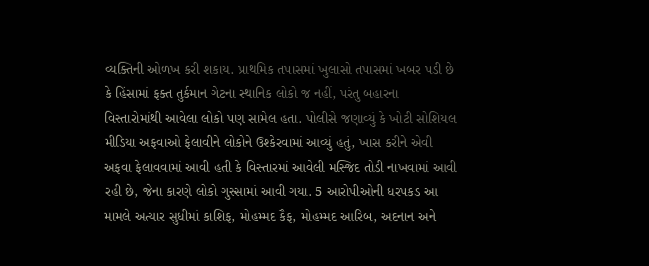વ્યક્તિની ઓળખ કરી શકાય. પ્રાથમિક તપાસમાં ખુલાસો તપાસમાં ખબર પડી છે કે હિંસામાં ફક્ત તુર્કમાન ગેટના સ્થાનિક લોકો જ નહીં, પરંતુ બહારના વિસ્તારોમાંથી આવેલા લોકો પણ સામેલ હતા. પોલીસે જણાવ્યું કે ખોટી સોશિયલ મીડિયા અફવાઓ ફેલાવીને લોકોને ઉશ્કેરવામાં આવ્યું હતું, ખાસ કરીને એવી અફવા ફેલાવવામાં આવી હતી કે વિસ્તારમાં આવેલી મસ્જિદ તોડી નાખવામાં આવી રહી છે, જેના કારણે લોકો ગુસ્સામાં આવી ગયા. 5 આરોપીઓની ધરપકડ આ મામલે અત્યાર સુધીમાં કાશિફ, મોહમ્મદ કૈફ, મોહમ્મદ આરિબ, અદનાન અને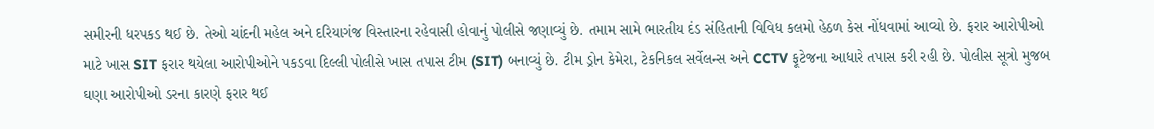સમીરની ધરપકડ થઈ છે. તેઓ ચાંદની મહેલ અને દરિયાગંજ વિસ્તારના રહેવાસી હોવાનું પોલીસે જણાવ્યું છે. તમામ સામે ભારતીય દંડ સંહિતાની વિવિધ કલમો હેઠળ કેસ નોંધવામાં આવ્યો છે. ફરાર આરોપીઓ માટે ખાસ SIT ફરાર થયેલા આરોપીઓને પકડવા દિલ્લી પોલીસે ખાસ તપાસ ટીમ (SIT) બનાવ્યું છે. ટીમ ડ્રોન કેમેરા, ટેકનિકલ સર્વેલન્સ અને CCTV ફૂટેજના આધારે તપાસ કરી રહી છે. પોલીસ સૂત્રો મુજબ ઘણા આરોપીઓ ડરના કારણે ફરાર થઈ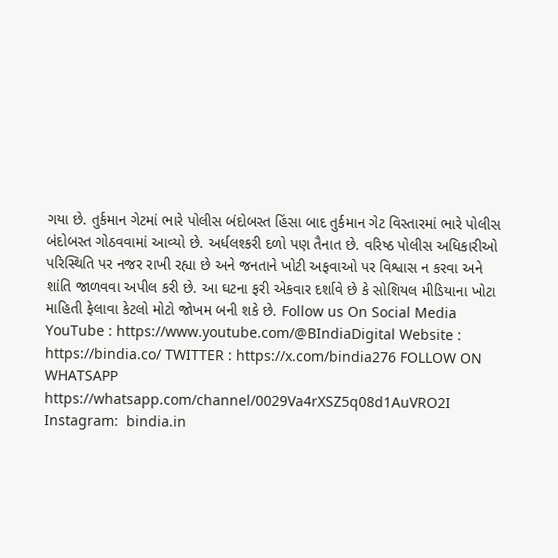ગયા છે. તુર્કમાન ગેટમાં ભારે પોલીસ બંદોબસ્ત હિંસા બાદ તુર્કમાન ગેટ વિસ્તારમાં ભારે પોલીસ બંદોબસ્ત ગોઠવવામાં આવ્યો છે. અર્ધલશ્કરી દળો પણ તૈનાત છે. વરિષ્ઠ પોલીસ અધિકારીઓ પરિસ્થિતિ પર નજર રાખી રહ્યા છે અને જનતાને ખોટી અફવાઓ પર વિશ્વાસ ન કરવા અને શાંતિ જાળવવા અપીલ કરી છે. આ ઘટના ફરી એકવાર દર્શાવે છે કે સોશિયલ મીડિયાના ખોટા માહિતી ફેલાવા કેટલો મોટો જોખમ બની શકે છે. Follow us On Social Media YouTube : https://www.youtube.com/@BIndiaDigital Website : https://bindia.co/ TWITTER : https://x.com/bindia276 FOLLOW ON WHATSAPP  https://whatsapp.com/channel/0029Va4rXSZ5q08d1AuVRO2I Instagram:  bindia.in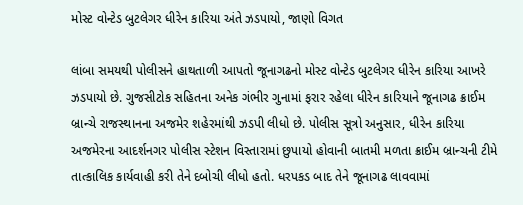મોસ્ટ વોન્ટેડ બુટલેગર ધીરેન કારિયા અંતે ઝડપાયો, જાણો વિગત

લાંબા સમયથી પોલીસને હાથતાળી આપતો જૂનાગઢનો મોસ્ટ વોન્ટેડ બુટલેગર ધીરેન કારિયા આખરે ઝડપાયો છે. ગુજસીટોક સહિતના અનેક ગંભીર ગુનામાં ફરાર રહેલા ધીરેન કારિયાને જૂનાગઢ ક્રાઈમ બ્રાન્ચે રાજસ્થાનના અજમેર શહેરમાંથી ઝડપી લીધો છે. પોલીસ સૂત્રો અનુસાર, ધીરેન કારિયા અજમેરના આદર્શનગર પોલીસ સ્ટેશન વિસ્તારામાં છુપાયો હોવાની બાતમી મળતા ક્રાઈમ બ્રાન્ચની ટીમે તાત્કાલિક કાર્યવાહી કરી તેને દબોચી લીધો હતો. ધરપકડ બાદ તેને જૂનાગઢ લાવવામાં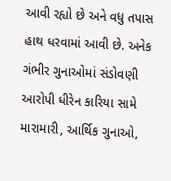આવી રહ્યો છે અને વધુ તપાસ હાથ ધરવામાં આવી છે. અનેક ગંભીર ગુનાઓમાં સંડોવણી આરોપી ધીરેન કારિયા સામે મારામારી, આર્થિક ગુનાઓ,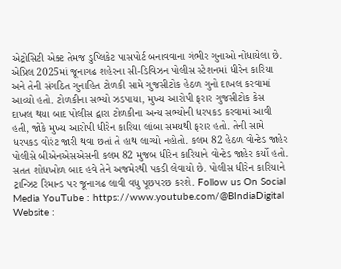એટ્રોસિટી એક્ટ તેમજ ડુપ્લિકેટ પાસપોર્ટ બનાવવાના ગંભીર ગુનાઓ નોંધાયેલા છે. એપ્રિલ 2025માં જૂનાગઢ શહેરના સી-ડિવિઝન પોલીસ સ્ટેશનમાં ધીરેન કારિયા અને તેની સંગઠિત ગુનાહિત ટોળકી સામે ગુજસીટોક હેઠળ ગુનો દાખલ કરવામાં આવ્યો હતો. ટોળકીના સભ્યો ઝડપાયા, મુખ્ય આરોપી ફરાર ગુજસીટોક કેસ દાખલ થયા બાદ પોલીસ દ્વારા ટોળકીના અન્ય સભ્યોની ધરપકડ કરવામાં આવી હતી, જોકે મુખ્ય આરોપી ધીરેન કારિયા લાંબા સમયથી ફરાર હતો. તેની સામે ધરપકડ વોરંટ જારી થવા છતાં તે હાથ લાગ્યો નહોતો. કલમ 82 હેઠળ વોન્ટેડ જાહેર પોલીસે બીએનએસએસની કલમ 82 મુજબ ધીરેન કારિયાને વોન્ટેડ જાહેર કર્યો હતો. સતત શોધખોળ બાદ હવે તેને અજમેરથી પકડી લેવાયો છે. પોલીસ ધીરેન કારિયાને ટ્રાન્ઝિટ રિમાન્ડ પર જૂનાગઢ લાવી વધુ પૂછપરછ કરશે. Follow us On Social Media YouTube : https://www.youtube.com/@BIndiaDigital Website :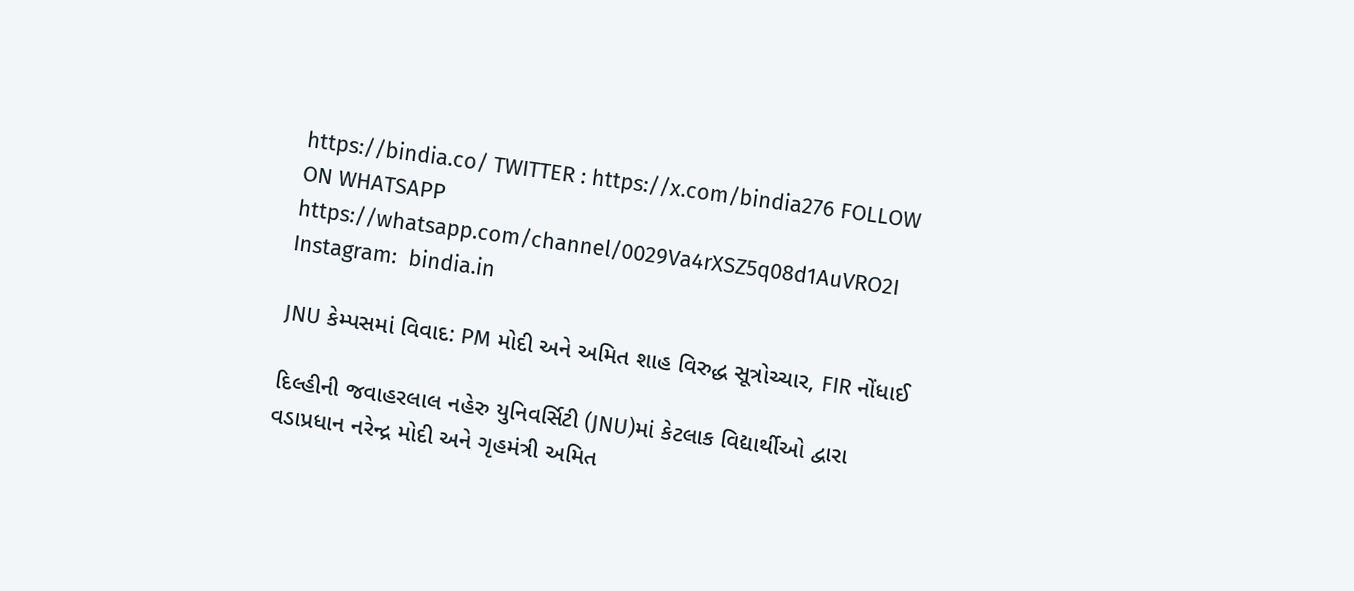https://bindia.co/ TWITTER : https://x.com/bindia276 FOLLOW ON WHATSAPP  https://whatsapp.com/channel/0029Va4rXSZ5q08d1AuVRO2I Instagram:  bindia.in

JNU કેમ્પસમાં વિવાદ: PM મોદી અને અમિત શાહ વિરુદ્ધ સૂત્રોચ્ચાર, FIR નોંધાઈ

દિલ્હીની જવાહરલાલ નહેરુ યુનિવર્સિટી (JNU)માં કેટલાક વિદ્યાર્થીઓ દ્વારા વડાપ્રધાન નરેન્દ્ર મોદી અને ગૃહમંત્રી અમિત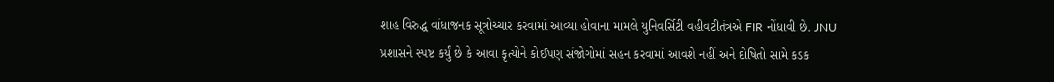શાહ વિરુદ્ધ વાંધાજનક સૂત્રોચ્ચાર કરવામાં આવ્યા હોવાના મામલે યુનિવર્સિટી વહીવટીતંત્રએ FIR નોંધાવી છે. JNU પ્રશાસને સ્પષ્ટ કર્યું છે કે આવા કૃત્યોને કોઈપણ સંજોગોમાં સહન કરવામાં આવશે નહીં અને દોષિતો સામે કડક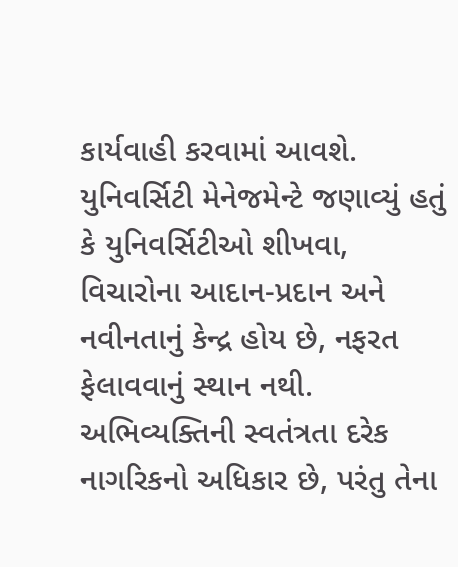કાર્યવાહી કરવામાં આવશે. યુનિવર્સિટી મેનેજમેન્ટે જણાવ્યું હતું કે યુનિવર્સિટીઓ શીખવા, વિચારોના આદાન-પ્રદાન અને નવીનતાનું કેન્દ્ર હોય છે, નફરત ફેલાવવાનું સ્થાન નથી. અભિવ્યક્તિની સ્વતંત્રતા દરેક નાગરિકનો અધિકાર છે, પરંતુ તેના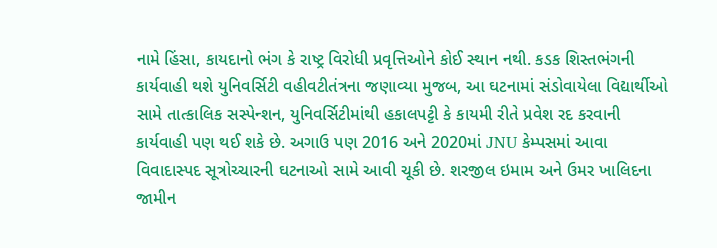નામે હિંસા, કાયદાનો ભંગ કે રાષ્ટ્ર વિરોધી પ્રવૃત્તિઓને કોઈ સ્થાન નથી. કડક શિસ્તભંગની કાર્યવાહી થશે યુનિવર્સિટી વહીવટીતંત્રના જણાવ્યા મુજબ, આ ઘટનામાં સંડોવાયેલા વિદ્યાર્થીઓ સામે તાત્કાલિક સસ્પેન્શન, યુનિવર્સિટીમાંથી હકાલપટ્ટી કે કાયમી રીતે પ્રવેશ રદ કરવાની કાર્યવાહી પણ થઈ શકે છે. અગાઉ પણ 2016 અને 2020માં JNU કેમ્પસમાં આવા વિવાદાસ્પદ સૂત્રોચ્ચારની ઘટનાઓ સામે આવી ચૂકી છે. શરજીલ ઇમામ અને ઉમર ખાલિદના જામીન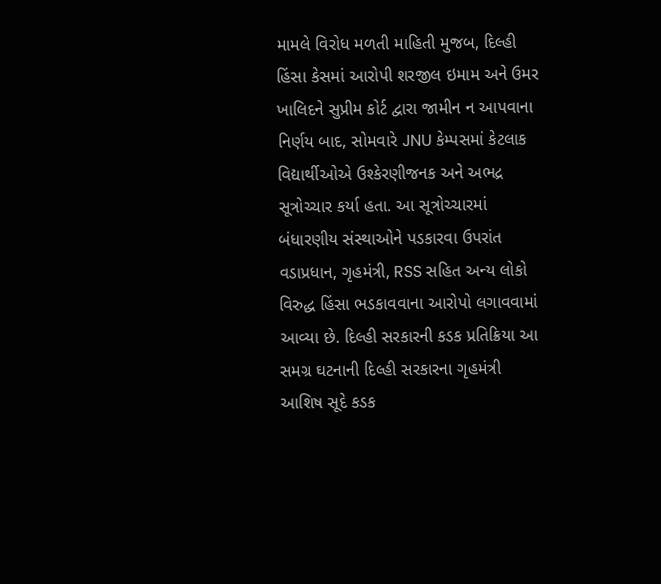મામલે વિરોધ મળતી માહિતી મુજબ, દિલ્હી હિંસા કેસમાં આરોપી શરજીલ ઇમામ અને ઉમર ખાલિદને સુપ્રીમ કોર્ટ દ્વારા જામીન ન આપવાના નિર્ણય બાદ, સોમવારે JNU કેમ્પસમાં કેટલાક વિદ્યાર્થીઓએ ઉશ્કેરણીજનક અને અભદ્ર સૂત્રોચ્ચાર કર્યા હતા. આ સૂત્રોચ્ચારમાં બંધારણીય સંસ્થાઓને પડકારવા ઉપરાંત વડાપ્રધાન, ગૃહમંત્રી, RSS સહિત અન્ય લોકો વિરુદ્ધ હિંસા ભડકાવવાના આરોપો લગાવવામાં આવ્યા છે. દિલ્હી સરકારની કડક પ્રતિક્રિયા આ સમગ્ર ઘટનાની દિલ્હી સરકારના ગૃહમંત્રી આશિષ સૂદે કડક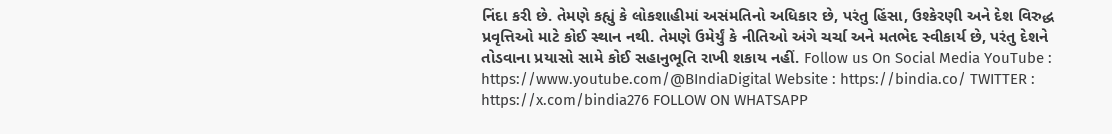નિંદા કરી છે. તેમણે કહ્યું કે લોકશાહીમાં અસંમતિનો અધિકાર છે, પરંતુ હિંસા, ઉશ્કેરણી અને દેશ વિરુદ્ધ પ્રવૃત્તિઓ માટે કોઈ સ્થાન નથી. તેમણે ઉમેર્યું કે નીતિઓ અંગે ચર્ચા અને મતભેદ સ્વીકાર્ય છે, પરંતુ દેશને તોડવાના પ્રયાસો સામે કોઈ સહાનુભૂતિ રાખી શકાય નહીં. Follow us On Social Media YouTube : https://www.youtube.com/@BIndiaDigital Website : https://bindia.co/ TWITTER : https://x.com/bindia276 FOLLOW ON WHATSAPP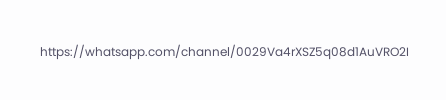https://whatsapp.com/channel/0029Va4rXSZ5q08d1AuVRO2I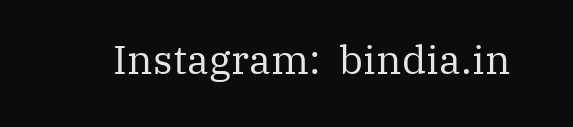Instagram:  bindia.in